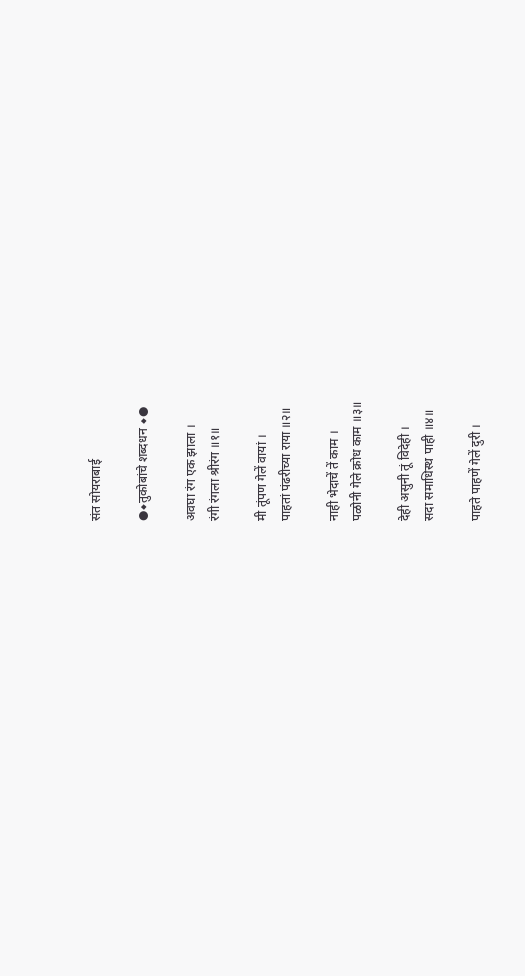संत सोयराबाई

●◆तुकोबांचे शब्दधन ◆●

अवघा रंग एक झाला ।
रंगी रंगला श्रीरंग ॥१॥

मी तूंपण गेलें वायां ।
पाहतां पंढरीच्या राया ॥२॥

नाही भेदाचें तें काम ।
पळोनी गेले क्रोध काम ॥३॥

देही असुनी तूं विदेही ।
सदा समाधिस्थ पाही ॥४॥

पाहते पाहणें गेलें दुरी ।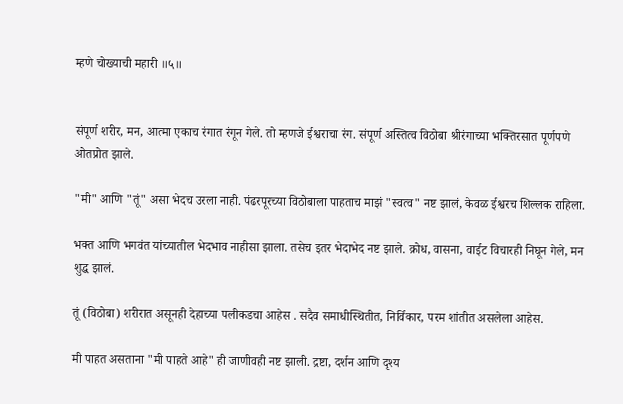म्हणे चोख्याची महारी ॥५॥


संपूर्ण शरीर, मन, आत्मा एकाच रंगात रंगून गेले. तो म्हणजे ईश्वराचा रंग. संपूर्ण अस्तित्व विठोबा श्रीरंगाच्या भक्तिरसात पूर्णपणे ओतप्रोत झाले.

"मी" आणि "तूं" असा भेदच उरला नाही. पंढरपूरच्या विठोबाला पाहताच माझं "स्वत्व" नष्ट झालं, केवळ ईश्वरच शिल्लक राहिला.

भक्त आणि भगवंत यांच्यातील भेदभाव नाहीसा झाला. तसेच इतर भेदाभेद नष्ट झाले. क्रोध, वासना, वाईट विचारही निघून गेले, मन शुद्ध झालं.

तूं (विठोबा) शरीरात असूनही देहाच्या पलीकडचा आहेस . सदैव समाधीस्थितीत, निर्विकार, परम शांतीत असलेला आहेस.

मी पाहत असताना "मी पाहते आहे" ही जाणीवही नष्ट झाली. द्रष्टा, दर्शन आणि दृश्य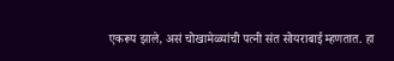एकरूप झाले, असं चोखामेळ्यांची पत्नी संत सोयराबाई म्हणतात. हा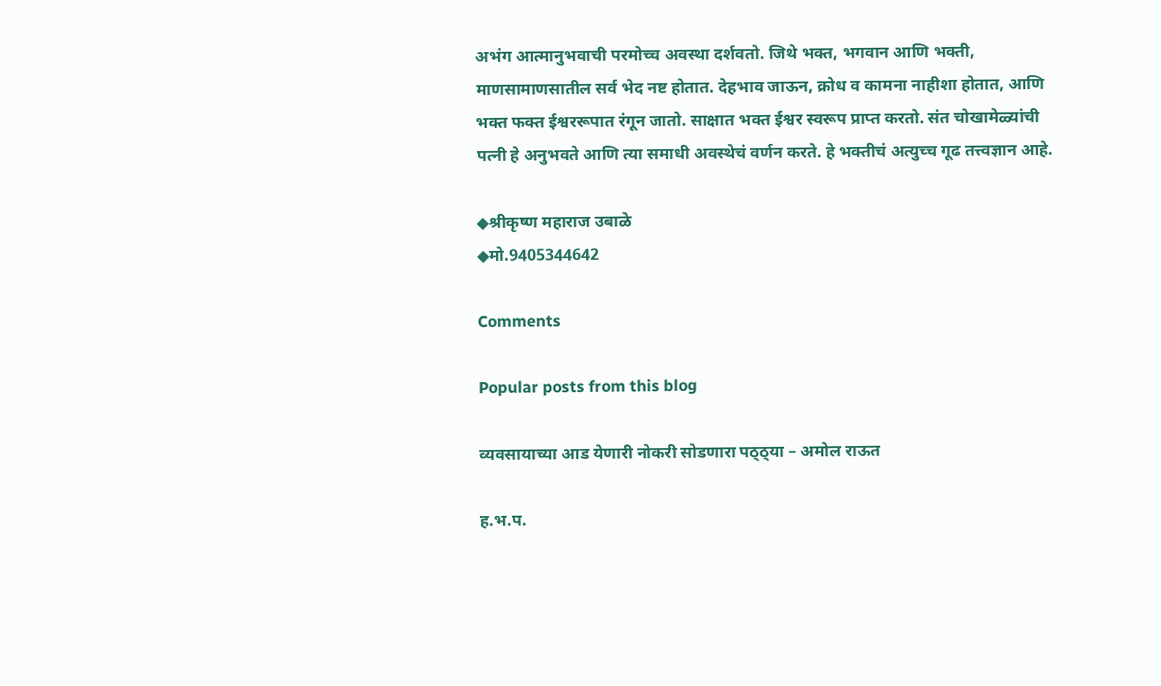अभंग आत्मानुभवाची परमोच्च अवस्था दर्शवतो. जिथे भक्त, भगवान आणि भक्ती, माणसामाणसातील सर्व भेद नष्ट होतात. देहभाव जाऊन, क्रोध व कामना नाहीशा होतात, आणि भक्त फक्त ईश्वररूपात रंगून जातो. साक्षात भक्त ईश्वर स्वरूप प्राप्त करतो. संत चोखामेळ्यांची पत्नी हे अनुभवते आणि त्या समाधी अवस्थेचं वर्णन करते. हे भक्तीचं अत्युच्च गूढ तत्त्वज्ञान आहे.

◆श्रीकृष्ण महाराज उबाळे
◆मो.9405344642

Comments

Popular posts from this blog

व्यवसायाच्या आड येणारी नोकरी सोडणारा पठ्ठ्या – अमोल राऊत

ह.भ.प.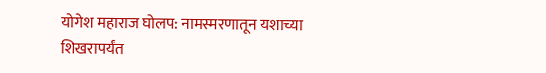योगेश महाराज घोलप: नामस्मरणातून यशाच्या शिखरापर्यंत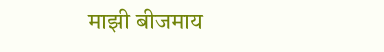माझी बीजमाय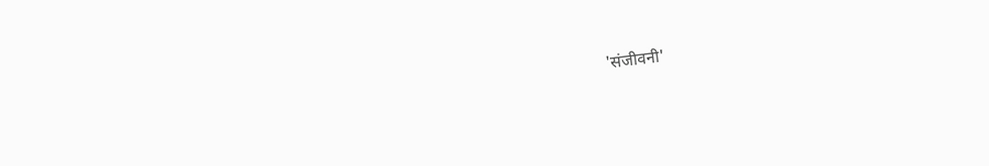'संजीवनी'